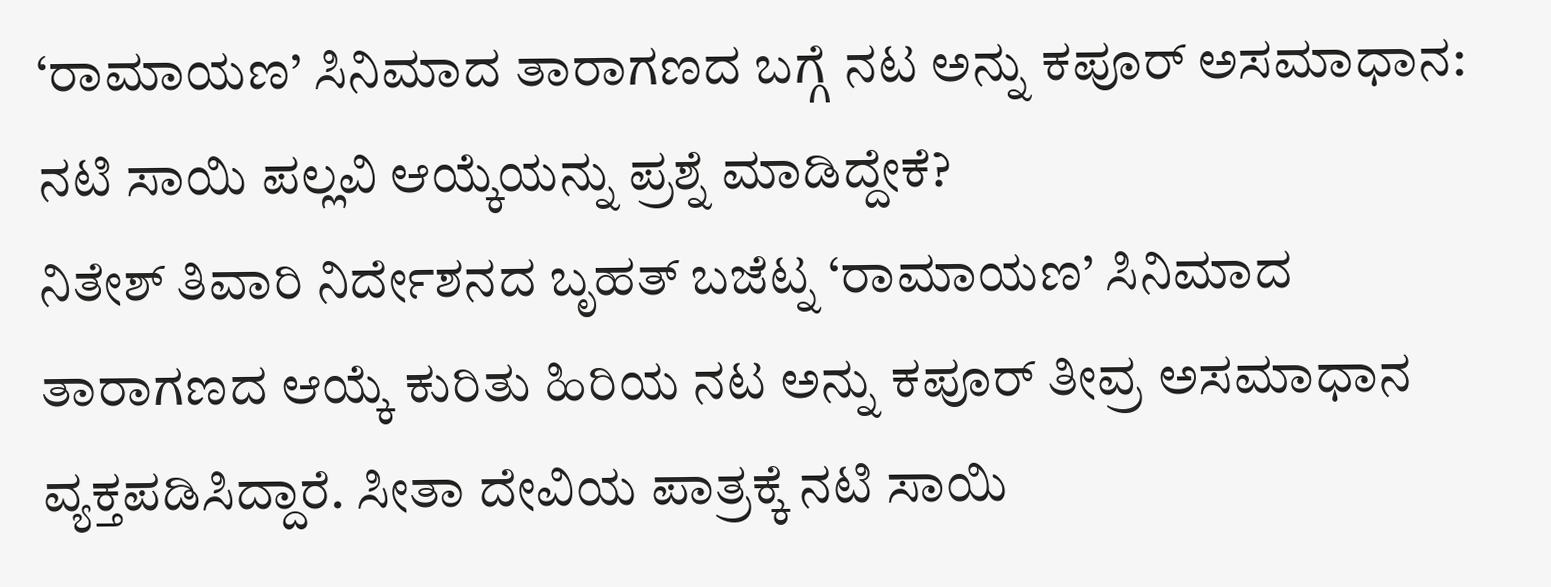‘ರಾಮಾಯಣ’ ಸಿನಿಮಾದ ತಾರಾಗಣದ ಬಗ್ಗೆ ನಟ ಅನ್ನು ಕಪೂರ್ ಅಸಮಾಧಾನ: ನಟಿ ಸಾಯಿ ಪಲ್ಲವಿ ಆಯ್ಕೆಯನ್ನು ಪ್ರಶ್ನೆ ಮಾಡಿದ್ದೇಕೆ?
ನಿತೇಶ್ ತಿವಾರಿ ನಿರ್ದೇಶನದ ಬೃಹತ್ ಬಜೆಟ್ನ ‘ರಾಮಾಯಣ’ ಸಿನಿಮಾದ ತಾರಾಗಣದ ಆಯ್ಕೆ ಕುರಿತು ಹಿರಿಯ ನಟ ಅನ್ನು ಕಪೂರ್ ತೀವ್ರ ಅಸಮಾಧಾನ ವ್ಯಕ್ತಪಡಿಸಿದ್ದಾರೆ. ಸೀತಾ ದೇವಿಯ ಪಾತ್ರಕ್ಕೆ ನಟಿ ಸಾಯಿ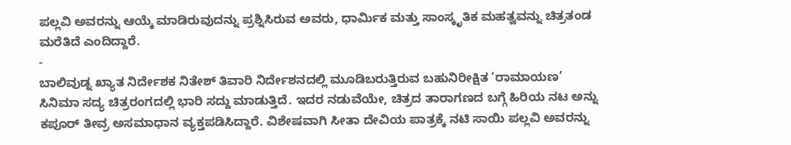ಪಲ್ಲವಿ ಅವರನ್ನು ಆಯ್ಕೆ ಮಾಡಿರುವುದನ್ನು ಪ್ರಶ್ನಿಸಿರುವ ಅವರು, ಧಾರ್ಮಿಕ ಮತ್ತು ಸಾಂಸ್ಕೃತಿಕ ಮಹತ್ವವನ್ನು ಚಿತ್ರತಂಡ ಮರೆತಿದೆ ಎಂದಿದ್ದಾರೆ.
-
ಬಾಲಿವುಡ್ನ ಖ್ಯಾತ ನಿರ್ದೇಶಕ ನಿತೇಶ್ ತಿವಾರಿ ನಿರ್ದೇಶನದಲ್ಲಿ ಮೂಡಿಬರುತ್ತಿರುವ ಬಹುನಿರೀಕ್ಷಿತ ‘ರಾಮಾಯಣ’ ಸಿನಿಮಾ ಸದ್ಯ ಚಿತ್ರರಂಗದಲ್ಲಿ ಭಾರಿ ಸದ್ದು ಮಾಡುತ್ತಿದೆ. ಇದರ ನಡುವೆಯೇ, ಚಿತ್ರದ ತಾರಾಗಣದ ಬಗ್ಗೆ ಹಿರಿಯ ನಟ ಅನ್ನು ಕಪೂರ್ ತೀವ್ರ ಅಸಮಾಧಾನ ವ್ಯಕ್ತಪಡಿಸಿದ್ದಾರೆ. ವಿಶೇಷವಾಗಿ ಸೀತಾ ದೇವಿಯ ಪಾತ್ರಕ್ಕೆ ನಟಿ ಸಾಯಿ ಪಲ್ಲವಿ ಅವರನ್ನು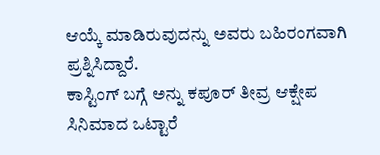ಆಯ್ಕೆ ಮಾಡಿರುವುದನ್ನು ಅವರು ಬಹಿರಂಗವಾಗಿ ಪ್ರಶ್ನಿಸಿದ್ದಾರೆ.
ಕಾಸ್ಟಿಂಗ್ ಬಗ್ಗೆ ಅನ್ನು ಕಪೂರ್ ತೀವ್ರ ಆಕ್ಷೇಪ
ಸಿನಿಮಾದ ಒಟ್ಟಾರೆ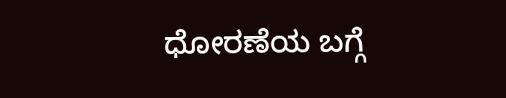ಧೋರಣೆಯ ಬಗ್ಗೆ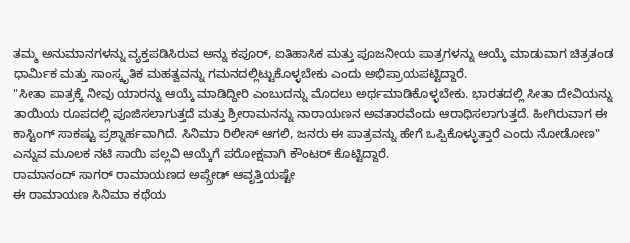ತಮ್ಮ ಅನುಮಾನಗಳನ್ನು ವ್ಯಕ್ತಪಡಿಸಿರುವ ಅನ್ನು ಕಪೂರ್, ಐತಿಹಾಸಿಕ ಮತ್ತು ಪೂಜನೀಯ ಪಾತ್ರಗಳನ್ನು ಆಯ್ಕೆ ಮಾಡುವಾಗ ಚಿತ್ರತಂಡ ಧಾರ್ಮಿಕ ಮತ್ತು ಸಾಂಸ್ಕೃತಿಕ ಮಹತ್ವವನ್ನು ಗಮನದಲ್ಲಿಟ್ಟುಕೊಳ್ಳಬೇಕು ಎಂದು ಅಭಿಪ್ರಾಯಪಟ್ಟಿದ್ದಾರೆ.
"ಸೀತಾ ಪಾತ್ರಕ್ಕೆ ನೀವು ಯಾರನ್ನು ಆಯ್ಕೆ ಮಾಡಿದ್ದೀರಿ ಎಂಬುದನ್ನು ಮೊದಲು ಅರ್ಥಮಾಡಿಕೊಳ್ಳಬೇಕು. ಭಾರತದಲ್ಲಿ ಸೀತಾ ದೇವಿಯನ್ನು ತಾಯಿಯ ರೂಪದಲ್ಲಿ ಪೂಜಿಸಲಾಗುತ್ತದೆ ಮತ್ತು ಶ್ರೀರಾಮನನ್ನು ನಾರಾಯಣನ ಅವತಾರವೆಂದು ಆರಾಧಿಸಲಾಗುತ್ತದೆ. ಹೀಗಿರುವಾಗ ಈ ಕಾಸ್ಟಿಂಗ್ ಸಾಕಷ್ಟು ಪ್ರಶ್ನಾರ್ಹವಾಗಿದೆ. ಸಿನಿಮಾ ರಿಲೀಸ್ ಆಗಲಿ, ಜನರು ಈ ಪಾತ್ರವನ್ನು ಹೇಗೆ ಒಪ್ಪಿಕೊಳ್ಳುತ್ತಾರೆ ಎಂದು ನೋಡೋಣ" ಎನ್ನುವ ಮೂಲಕ ನಟಿ ಸಾಯಿ ಪಲ್ಲವಿ ಆಯ್ಕೆಗೆ ಪರೋಕ್ಷವಾಗಿ ಕೌಂಟರ್ ಕೊಟ್ಟಿದ್ದಾರೆ.
ರಾಮಾನಂದ್ ಸಾಗರ್ ರಾಮಾಯಣದ ಅಪ್ಗ್ರೇಡ್ ಆವೃತ್ತಿಯಷ್ಟೇ
ಈ ರಾಮಾಯಣ ಸಿನಿಮಾ ಕಥೆಯ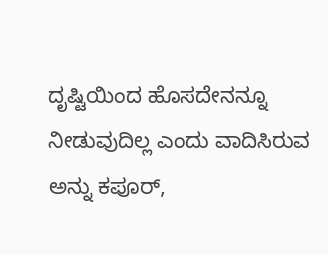ದೃಷ್ಟಿಯಿಂದ ಹೊಸದೇನನ್ನೂ ನೀಡುವುದಿಲ್ಲ ಎಂದು ವಾದಿಸಿರುವ ಅನ್ನು ಕಪೂರ್,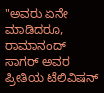"ಅವರು ಏನೇ ಮಾಡಿದರೂ, ರಾಮಾನಂದ್ ಸಾಗರ್ ಅವರ ಪ್ರೀತಿಯ ಟೆಲಿವಿಷನ್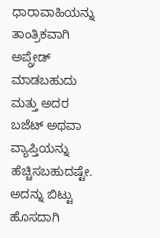ಧಾರಾವಾಹಿಯನ್ನು ತಾಂತ್ರಿಕವಾಗಿ ಅಪ್ಗ್ರೇಡ್ ಮಾಡಬಹುದು ಮತ್ತು ಅದರ ಬಜೆಟ್ ಅಥವಾ ವ್ಯಾಪ್ತಿಯನ್ನು ಹೆಚ್ಚಿಸಬಹುದಷ್ಟೇ. ಅದನ್ನು ಬಿಟ್ಟು ಹೊಸದಾಗಿ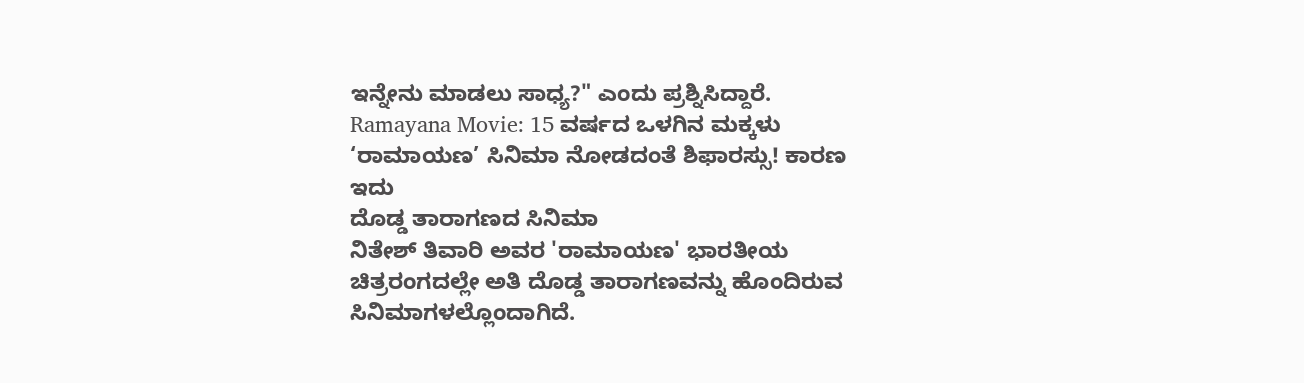ಇನ್ನೇನು ಮಾಡಲು ಸಾಧ್ಯ?" ಎಂದು ಪ್ರಶ್ನಿಸಿದ್ದಾರೆ.
Ramayana Movie: 15 ವರ್ಷದ ಒಳಗಿನ ಮಕ್ಕಳು ‘ರಾಮಾಯಣ’ ಸಿನಿಮಾ ನೋಡದಂತೆ ಶಿಫಾರಸ್ಸು! ಕಾರಣ ಇದು
ದೊಡ್ಡ ತಾರಾಗಣದ ಸಿನಿಮಾ
ನಿತೇಶ್ ತಿವಾರಿ ಅವರ 'ರಾಮಾಯಣ' ಭಾರತೀಯ ಚಿತ್ರರಂಗದಲ್ಲೇ ಅತಿ ದೊಡ್ಡ ತಾರಾಗಣವನ್ನು ಹೊಂದಿರುವ ಸಿನಿಮಾಗಳಲ್ಲೊಂದಾಗಿದೆ.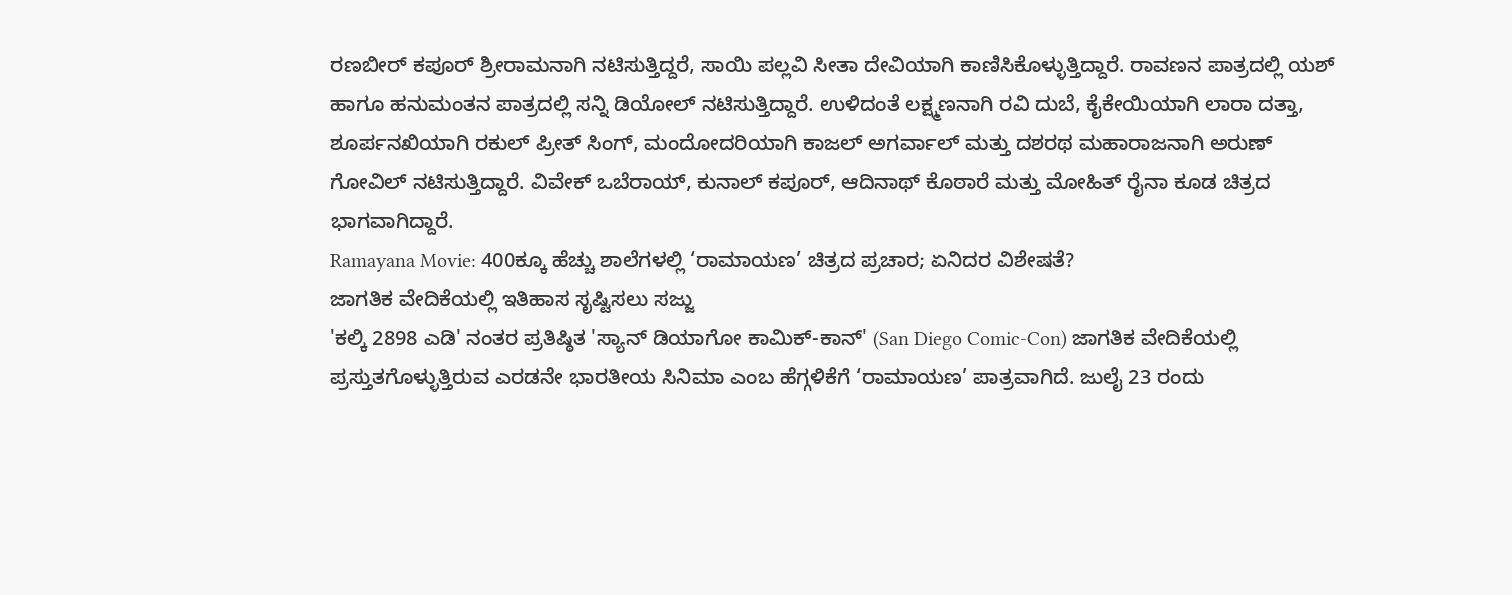ರಣಬೀರ್ ಕಪೂರ್ ಶ್ರೀರಾಮನಾಗಿ ನಟಿಸುತ್ತಿದ್ದರೆ, ಸಾಯಿ ಪಲ್ಲವಿ ಸೀತಾ ದೇವಿಯಾಗಿ ಕಾಣಿಸಿಕೊಳ್ಳುತ್ತಿದ್ದಾರೆ. ರಾವಣನ ಪಾತ್ರದಲ್ಲಿ ಯಶ್ ಹಾಗೂ ಹನುಮಂತನ ಪಾತ್ರದಲ್ಲಿ ಸನ್ನಿ ಡಿಯೋಲ್ ನಟಿಸುತ್ತಿದ್ದಾರೆ. ಉಳಿದಂತೆ ಲಕ್ಷ್ಮಣನಾಗಿ ರವಿ ದುಬೆ, ಕೈಕೇಯಿಯಾಗಿ ಲಾರಾ ದತ್ತಾ, ಶೂರ್ಪನಖಿಯಾಗಿ ರಕುಲ್ ಪ್ರೀತ್ ಸಿಂಗ್, ಮಂದೋದರಿಯಾಗಿ ಕಾಜಲ್ ಅಗರ್ವಾಲ್ ಮತ್ತು ದಶರಥ ಮಹಾರಾಜನಾಗಿ ಅರುಣ್ ಗೋವಿಲ್ ನಟಿಸುತ್ತಿದ್ದಾರೆ. ವಿವೇಕ್ ಒಬೆರಾಯ್, ಕುನಾಲ್ ಕಪೂರ್, ಆದಿನಾಥ್ ಕೊಠಾರೆ ಮತ್ತು ಮೋಹಿತ್ ರೈನಾ ಕೂಡ ಚಿತ್ರದ ಭಾಗವಾಗಿದ್ದಾರೆ.
Ramayana Movie: 400ಕ್ಕೂ ಹೆಚ್ಚು ಶಾಲೆಗಳಲ್ಲಿ ‘ರಾಮಾಯಣ’ ಚಿತ್ರದ ಪ್ರಚಾರ; ಏನಿದರ ವಿಶೇಷತೆ?
ಜಾಗತಿಕ ವೇದಿಕೆಯಲ್ಲಿ ಇತಿಹಾಸ ಸೃಷ್ಟಿಸಲು ಸಜ್ಜು
'ಕಲ್ಕಿ 2898 ಎಡಿ' ನಂತರ ಪ್ರತಿಷ್ಠಿತ 'ಸ್ಯಾನ್ ಡಿಯಾಗೋ ಕಾಮಿಕ್-ಕಾನ್' (San Diego Comic-Con) ಜಾಗತಿಕ ವೇದಿಕೆಯಲ್ಲಿ ಪ್ರಸ್ತುತಗೊಳ್ಳುತ್ತಿರುವ ಎರಡನೇ ಭಾರತೀಯ ಸಿನಿಮಾ ಎಂಬ ಹೆಗ್ಗಳಿಕೆಗೆ ‘ರಾಮಾಯಣ’ ಪಾತ್ರವಾಗಿದೆ. ಜುಲೈ 23 ರಂದು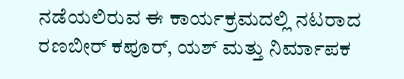ನಡೆಯಲಿರುವ ಈ ಕಾರ್ಯಕ್ರಮದಲ್ಲಿ ನಟರಾದ ರಣಬೀರ್ ಕಪೂರ್, ಯಶ್ ಮತ್ತು ನಿರ್ಮಾಪಕ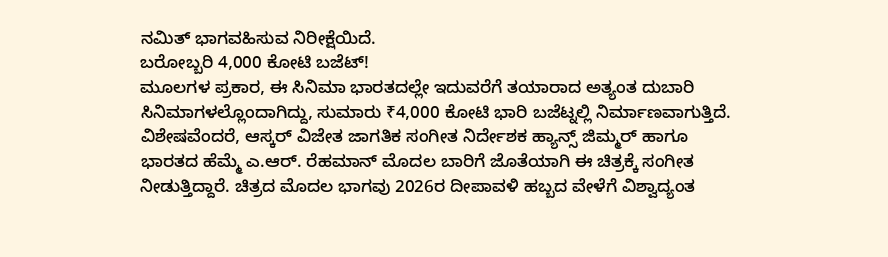ನಮಿತ್ ಭಾಗವಹಿಸುವ ನಿರೀಕ್ಷೆಯಿದೆ.
ಬರೋಬ್ಬರಿ 4,000 ಕೋಟಿ ಬಜೆಟ್!
ಮೂಲಗಳ ಪ್ರಕಾರ, ಈ ಸಿನಿಮಾ ಭಾರತದಲ್ಲೇ ಇದುವರೆಗೆ ತಯಾರಾದ ಅತ್ಯಂತ ದುಬಾರಿ ಸಿನಿಮಾಗಳಲ್ಲೊಂದಾಗಿದ್ದು, ಸುಮಾರು ₹4,000 ಕೋಟಿ ಭಾರಿ ಬಜೆಟ್ನಲ್ಲಿ ನಿರ್ಮಾಣವಾಗುತ್ತಿದೆ. ವಿಶೇಷವೆಂದರೆ, ಆಸ್ಕರ್ ವಿಜೇತ ಜಾಗತಿಕ ಸಂಗೀತ ನಿರ್ದೇಶಕ ಹ್ಯಾನ್ಸ್ ಜಿಮ್ಮರ್ ಹಾಗೂ ಭಾರತದ ಹೆಮ್ಮೆ ಎ.ಆರ್. ರೆಹಮಾನ್ ಮೊದಲ ಬಾರಿಗೆ ಜೊತೆಯಾಗಿ ಈ ಚಿತ್ರಕ್ಕೆ ಸಂಗೀತ ನೀಡುತ್ತಿದ್ದಾರೆ. ಚಿತ್ರದ ಮೊದಲ ಭಾಗವು 2026ರ ದೀಪಾವಳಿ ಹಬ್ಬದ ವೇಳೆಗೆ ವಿಶ್ವಾದ್ಯಂತ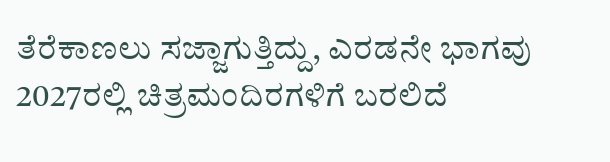ತೆರೆಕಾಣಲು ಸಜ್ಜಾಗುತ್ತಿದ್ದು, ಎರಡನೇ ಭಾಗವು 2027ರಲ್ಲಿ ಚಿತ್ರಮಂದಿರಗಳಿಗೆ ಬರಲಿದೆ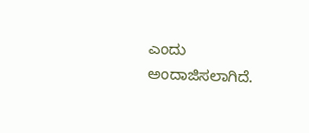ಎಂದು ಅಂದಾಜಿಸಲಾಗಿದೆ.